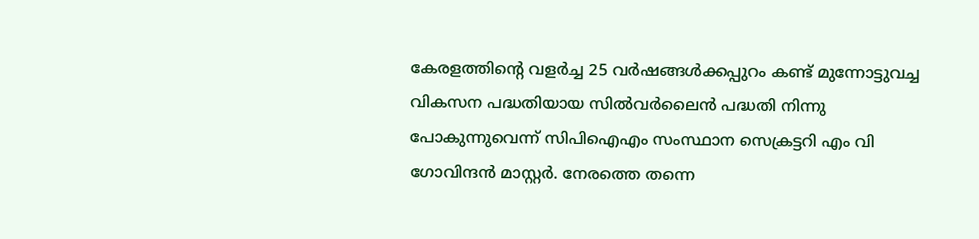കേരളത്തിന്റെ വളർച്ച 25 വർഷങ്ങൾക്കപ്പുറം കണ്ട് മുന്നോട്ടുവച്ച വികസന പദ്ധതിയായ സിൽവർലൈൻ പദ്ധതി നിന്നു പോകുന്നുവെന്ന് സിപിഐഎം സംസ്ഥാന സെക്രട്ടറി എം വി ഗോവിന്ദൻ മാസ്റ്റർ. നേരത്തെ തന്നെ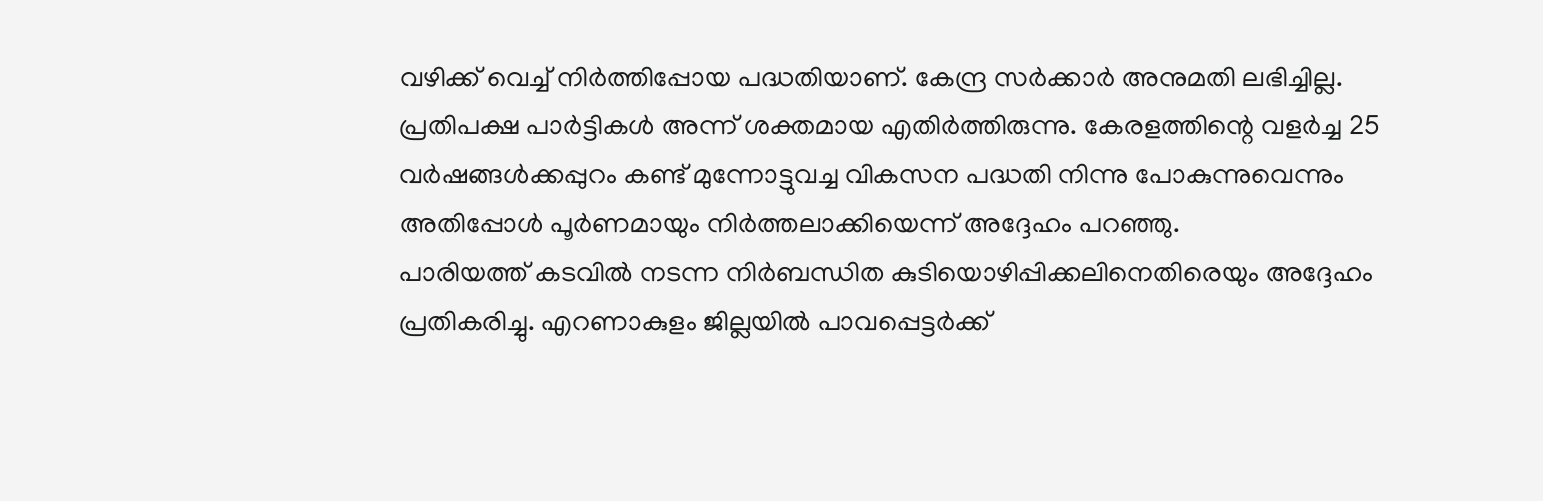വഴിക്ക് വെച്ച് നിർത്തിപ്പോയ പദ്ധതിയാണ്. കേന്ദ്ര സർക്കാർ അനുമതി ലഭിച്ചില്ല. പ്രതിപക്ഷ പാർട്ടികൾ അന്ന് ശക്തമായ എതിർത്തിരുന്നു. കേരളത്തിന്റെ വളർച്ച 25 വർഷങ്ങൾക്കപ്പുറം കണ്ട് മുന്നോട്ടുവച്ച വികസന പദ്ധതി നിന്നു പോകുന്നുവെന്നും അതിപ്പോൾ പൂർണമായും നിർത്തലാക്കിയെന്ന് അദ്ദേഹം പറഞ്ഞു.
പാരിയത്ത് കടവിൽ നടന്ന നിർബന്ധിത കുടിയൊഴിപ്പിക്കലിനെതിരെയും അദ്ദേഹം പ്രതികരിച്ചു. എറണാകുളം ജില്ലയിൽ പാവപ്പെട്ടർക്ക്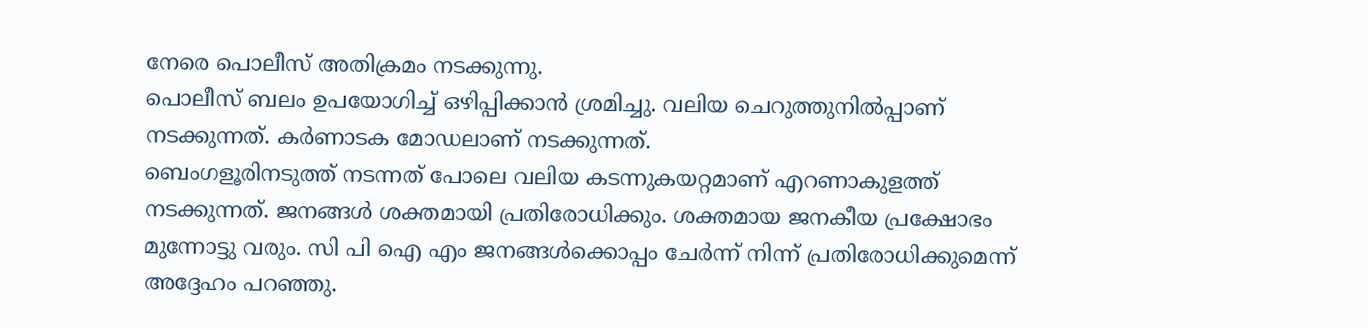നേരെ പൊലീസ് അതിക്രമം നടക്കുന്നു.
പൊലീസ് ബലം ഉപയോഗിച്ച് ഒഴിപ്പിക്കാൻ ശ്രമിച്ചു. വലിയ ചെറുത്തുനിൽപ്പാണ് നടക്കുന്നത്. കർണാടക മോഡലാണ് നടക്കുന്നത്.
ബെംഗളൂരിനടുത്ത് നടന്നത് പോലെ വലിയ കടന്നുകയറ്റമാണ് എറണാകുളത്ത് നടക്കുന്നത്. ജനങ്ങൾ ശക്തമായി പ്രതിരോധിക്കും. ശക്തമായ ജനകീയ പ്രക്ഷോഭം മുന്നോട്ടു വരും. സി പി ഐ എം ജനങ്ങൾക്കൊപ്പം ചേർന്ന് നിന്ന് പ്രതിരോധിക്കുമെന്ന് അദ്ദേഹം പറഞ്ഞു.